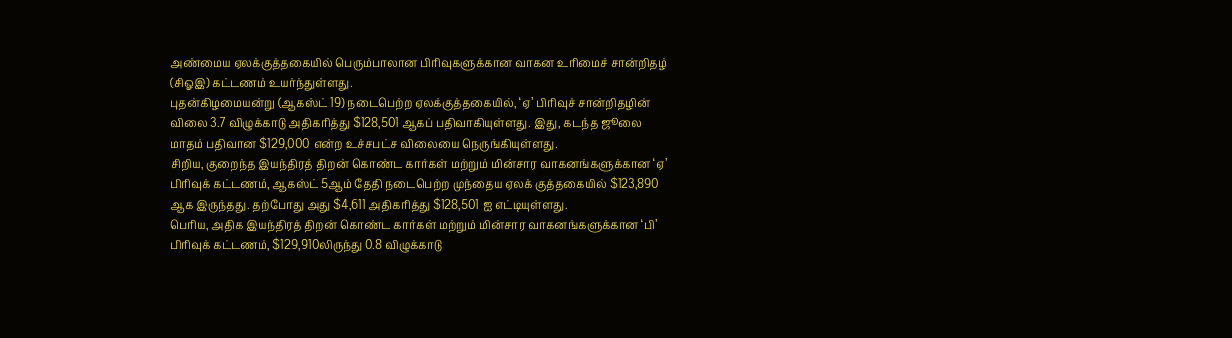அண்மைய ஏலக்குத்தகையில் பெரும்பாலான பிரிவுகளுக்கான வாகன உரிமைச் சான்றிதழ் (சிஓஇ) கட்டணம் உயர்ந்துள்ளது.
புதன்கிழமையன்று (ஆகஸ்ட் 19) நடைபெற்ற ஏலக்குத்தகையில், ‘ஏ’ பிரிவுச் சான்றிதழின் விலை 3.7 விழுக்காடு அதிகரித்து $128,501 ஆகப் பதிவாகியுள்ளது. இது, கடந்த ஜூலை மாதம் பதிவான $129,000 என்ற உச்சபட்ச விலையை நெருங்கியுள்ளது.
சிறிய, குறைந்த இயந்திரத் திறன் கொண்ட கார்கள் மற்றும் மின்சார வாகனங்களுக்கான ‘ஏ’ பிரிவுக் கட்டணம், ஆகஸ்ட் 5ஆம் தேதி நடைபெற்ற முந்தைய ஏலக் குத்தகையில் $123,890 ஆக இருந்தது. தற்போது அது $4,611 அதிகரித்து $128,501 ஐ எட்டியுள்ளது.
பெரிய, அதிக இயந்திரத் திறன் கொண்ட கார்கள் மற்றும் மின்சார வாகனங்களுக்கான ‘பி’ பிரிவுக் கட்டணம், $129,910லிருந்து 0.8 விழுக்காடு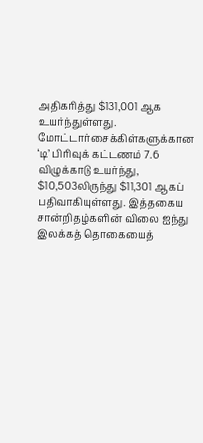அதிகரித்து $131,001 ஆக உயர்ந்துள்ளது.
மோட்டார்சைக்கிள்களுக்கான ‘டி’ பிரிவுக் கட்டணம் 7.6 விழுக்காடு உயர்ந்து, $10,503லிருந்து $11,301 ஆகப் பதிவாகியுள்ளது. இத்தகைய சான்றிதழ்களின் விலை ஐந்து இலக்கத் தொகையைத்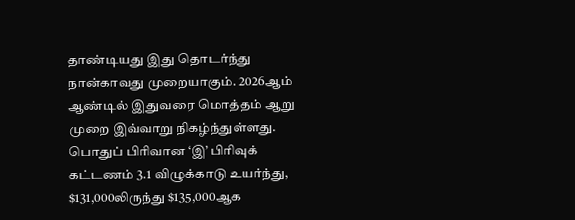தாண்டியது இது தொடர்ந்து நான்காவது முறையாகும். 2026ஆம் ஆண்டில் இதுவரை மொத்தம் ஆறு முறை இவ்வாறு நிகழ்ந்துள்ளது.
பொதுப் பிரிவான ‘இ’ பிரிவுக் கட்டணம் 3.1 விழுக்காடு உயர்ந்து, $131,000லிருந்து $135,000ஆக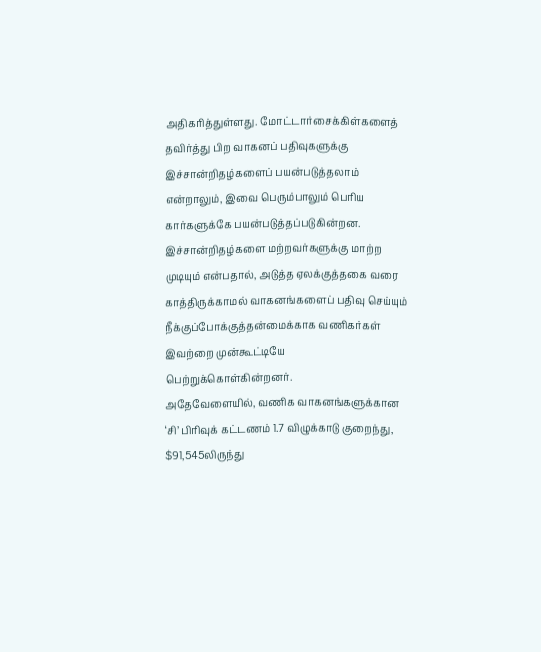அதிகரித்துள்ளது. மோட்டார்சைக்கிள்களைத் தவிர்த்து பிற வாகனப் பதிவுகளுக்கு இச்சான்றிதழ்களைப் பயன்படுத்தலாம் என்றாலும், இவை பெரும்பாலும் பெரிய கார்களுக்கே பயன்படுத்தப்படுகின்றன. இச்சான்றிதழ்களை மற்றவர்களுக்கு மாற்ற முடியும் என்பதால், அடுத்த ஏலக்குத்தகை வரை காத்திருக்காமல் வாகனங்களைப் பதிவு செய்யும் நீக்குப்போக்குத்தன்மைக்காக வணிகர்கள் இவற்றை முன்கூட்டியே பெற்றுக்கொள்கின்றனர்.
அதேவேளையில், வணிக வாகனங்களுக்கான ‘சி’ பிரிவுக் கட்டணம் 1.7 விழுக்காடு குறைந்து, $91,545லிருந்து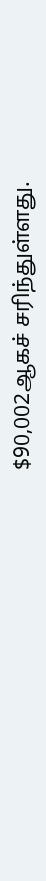$90,002ஆகச் சரிந்துள்ளது.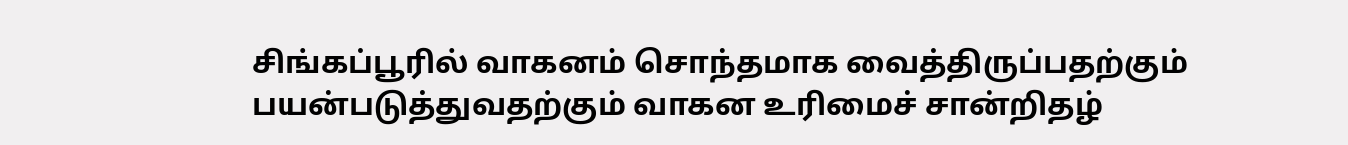சிங்கப்பூரில் வாகனம் சொந்தமாக வைத்திருப்பதற்கும் பயன்படுத்துவதற்கும் வாகன உரிமைச் சான்றிதழ்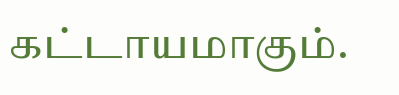கட்டாயமாகும்.